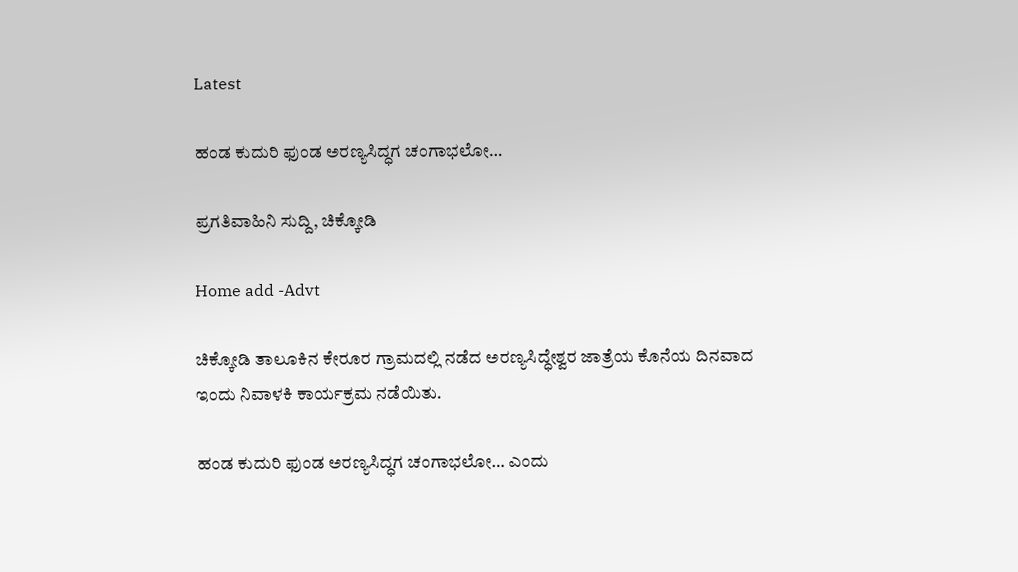Latest

ಹಂಡ ಕುದುರಿ ಫುಂಡ ಅರಣ್ಯಸಿದ್ಧಗ ಚಂಗಾಭಲೋ…

ಪ್ರಗತಿವಾಹಿನಿ ಸುದ್ದಿ, ಚಿಕ್ಕೋಡಿ

Home add -Advt

ಚಿಕ್ಕೋಡಿ ತಾಲೂಕಿನ ಕೇರೂರ ಗ್ರಾಮದಲ್ಲಿ ನಡೆದ ಅರಣ್ಯಸಿದ್ಧೇಶ್ವರ ಜಾತ್ರೆಯ ಕೊನೆಯ ದಿನವಾದ
ಇಂದು ನಿವಾಳಕಿ ಕಾರ್ಯಕ್ರಮ ನಡೆಯಿತು.

ಹಂಡ ಕುದುರಿ ಫುಂಡ ಅರಣ್ಯಸಿದ್ಧಗ ಚಂಗಾಭಲೋ… ಎಂದು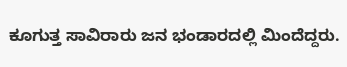ಕೂಗುತ್ತ ಸಾವಿರಾರು ಜನ ಭಂಡಾರದಲ್ಲಿ ಮಿಂದೆದ್ದರು.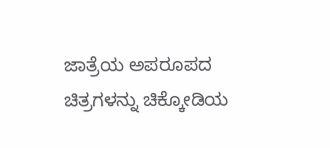ಜಾತ್ರೆಯ ಅಪರೂಪದ ಚಿತ್ರಗಳನ್ನು ಚಿಕ್ಕೋಡಿಯ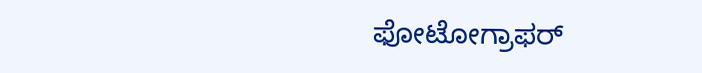ಫೋಟೋಗ್ರಾಫರ್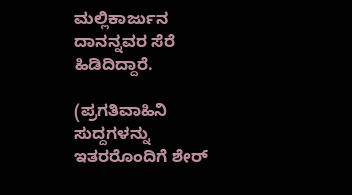ಮಲ್ಲಿಕಾರ್ಜುನ ದಾನನ್ನವರ ಸೆರೆ ಹಿಡಿದಿದ್ದಾರೆ.

(ಪ್ರಗತಿವಾಹಿನಿ ಸುದ್ದಗಳನ್ನು ಇತರರೊಂದಿಗೆ ಶೇರ್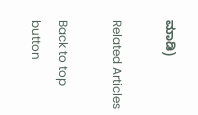ಮಾಡಿ)

Related Articles

Back to top button